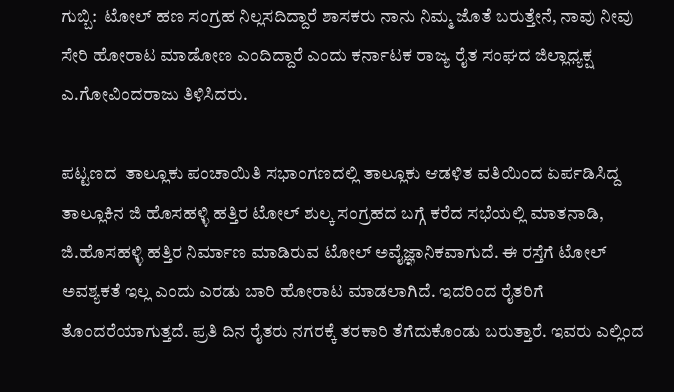ಗುಬ್ಬಿ:  ಟೋಲ್ ಹಣ ಸಂಗ್ರಹ ನಿಲ್ಲಸದಿದ್ದಾರೆ ಶಾಸಕರು ನಾನು ನಿಮ್ಮ ಜೊತೆ ಬರುತ್ತೇನೆ, ನಾವು ನೀವು ಸೇರಿ ಹೋರಾಟ ಮಾಡೋಣ ಎಂದಿದ್ದಾರೆ ಎಂದು ಕರ್ನಾಟಕ ರಾಜ್ಯ ರೈತ ಸಂಘದ ಜಿಲ್ಲಾಧ್ಯಕ್ಷ  ಎ.ಗೋವಿಂದರಾಜು ತಿಳಿಸಿದರು.

ಪಟ್ಟಣದ  ತಾಲ್ಲೂಕು ಪಂಚಾಯಿತಿ ಸಭಾಂಗಣದಲ್ಲಿ ತಾಲ್ಲೂಕು ಆಡಳಿತ ವತಿಯಿಂದ ಏರ್ಪಡಿಸಿದ್ದ   ತಾಲ್ಲೂಕಿನ ಜಿ ಹೊಸಹಳ್ಳಿ ಹತ್ತಿರ ಟೋಲ್ ಶುಲ್ಕ ಸಂಗ್ರಹದ ಬಗ್ಗೆ ಕರೆದ ಸಭೆಯಲ್ಲಿ ಮಾತನಾಡಿ, ಜಿ.ಹೊಸಹಳ್ಳಿ ಹತ್ತಿರ ನಿರ್ಮಾಣ ಮಾಡಿರುವ ಟೋಲ್ ಅವೈಜ್ಞಾನಿಕವಾಗುದೆ. ಈ ರಸ್ತೆಗೆ ಟೋಲ್  ಅವಶ್ಯಕತೆ ಇಲ್ಲ ಎಂದು ಎರಡು ಬಾರಿ ಹೋರಾಟ ಮಾಡಲಾಗಿದೆ. ಇದರಿಂದ ರೈತರಿಗೆ ತೊಂದರೆಯಾಗುತ್ತದೆ. ಪ್ರತಿ ದಿನ ರೈತರು ನಗರಕ್ಕೆ ತರಕಾರಿ ತೆಗೆದುಕೊಂಡು ಬರುತ್ತಾರೆ. ಇವರು ಎಲ್ಲಿಂದ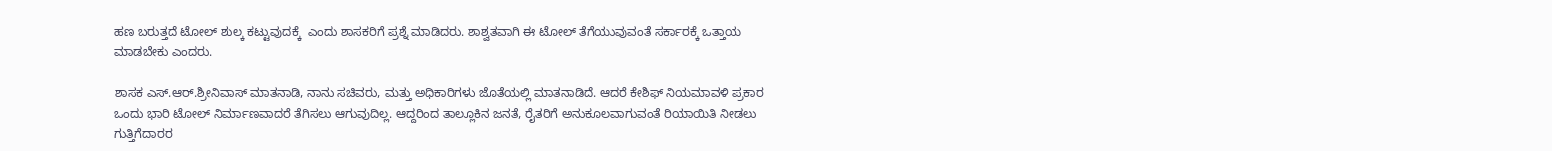ಹಣ ಬರುತ್ತದೆ ಟೋಲ್ ಶುಲ್ಕ ಕಟ್ಟುವುದಕ್ಕೆ  ಎಂದು ಶಾಸಕರಿಗೆ ಪ್ರಶ್ನೆ ಮಾಡಿದರು. ಶಾಶ್ವತವಾಗಿ ಈ ಟೋಲ್ ತೆಗೆಯುವುವಂತೆ ಸರ್ಕಾರಕ್ಕೆ ಒತ್ತಾಯ ಮಾಡಬೇಕು ಎಂದರು.

ಶಾಸಕ ಎಸ್.ಆರ್.ಶ್ರೀನಿವಾಸ್ ಮಾತನಾಡಿ, ನಾನು ಸಚಿವರು, ಮತ್ತು ಅಧಿಕಾರಿಗಳು ಜೊತೆಯಲ್ಲಿ ಮಾತನಾಡಿದೆ. ಆದರೆ ಕೇಶಿಫ್ ನಿಯಮಾವಳಿ ಪ್ರಕಾರ ಒಂದು ಭಾರಿ ಟೋಲ್ ನಿರ್ಮಾಣವಾದರೆ ತೆಗಿಸಲು ಆಗುವುದಿಲ್ಲ. ಆದ್ದರಿಂದ ತಾಲ್ಲೂಕಿನ ಜನತೆ, ರೈತರಿಗೆ ಅನುಕೂಲವಾಗುವಂತೆ ರಿಯಾಯಿತಿ ನೀಡಲು ಗುತ್ತಿಗೆದಾರರ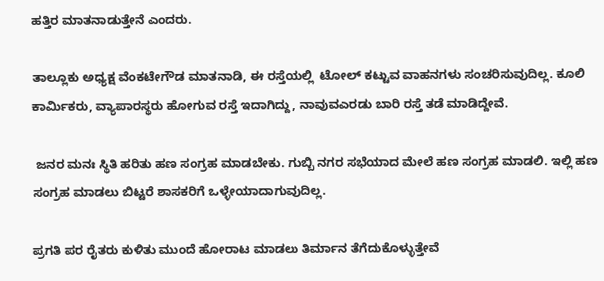ಹತ್ತಿರ ಮಾತನಾಡುತ್ತೇನೆ ಎಂದರು.

ತಾಲ್ಲೂಕು ಅಧ್ಯಕ್ಷ ವೆಂಕಟೇಗೌಡ ಮಾತನಾಡಿ, ಈ ರಸ್ತೆಯಲ್ಲಿ  ಟೋಲ್ ಕಟ್ಟುವ ವಾಹನಗಳು ಸಂಚರಿಸುವುದಿಲ್ಲ. ಕೂಲಿ ಕಾರ್ಮಿಕರು, ವ್ಯಾಪಾರಸ್ಥರು ಹೋಗುವ ರಸ್ತೆ ಇದಾಗಿದ್ದು, ನಾವುವಎರಡು ಬಾರಿ ರಸ್ತೆ ತಡೆ ಮಾಡಿದ್ದೇವೆ.

 ಜನರ ಮನಃ ಸ್ಥಿತಿ ಹರಿತು ಹಣ ಸಂಗ್ರಹ ಮಾಡಬೇಕು. ಗುಬ್ಬಿ ನಗರ ಸಭೆಯಾದ ಮೇಲೆ ಹಣ ಸಂಗ್ರಹ ಮಾಡಲಿ. ಇಲ್ಲಿ ಹಣ ಸಂಗ್ರಹ ಮಾಡಲು ಬಿಟ್ಟರೆ ಶಾಸಕರಿಗೆ ಒಳ್ಳೇಯಾದಾಗುವುದಿಲ್ಲ.

ಪ್ರಗತಿ ಪರ ರೈತರು ಕುಳಿತು ಮುಂದೆ ಹೋರಾಟ ಮಾಡಲು ತಿರ್ಮಾನ ತೆಗೆದುಕೊಳ್ಳುತ್ತೇವೆ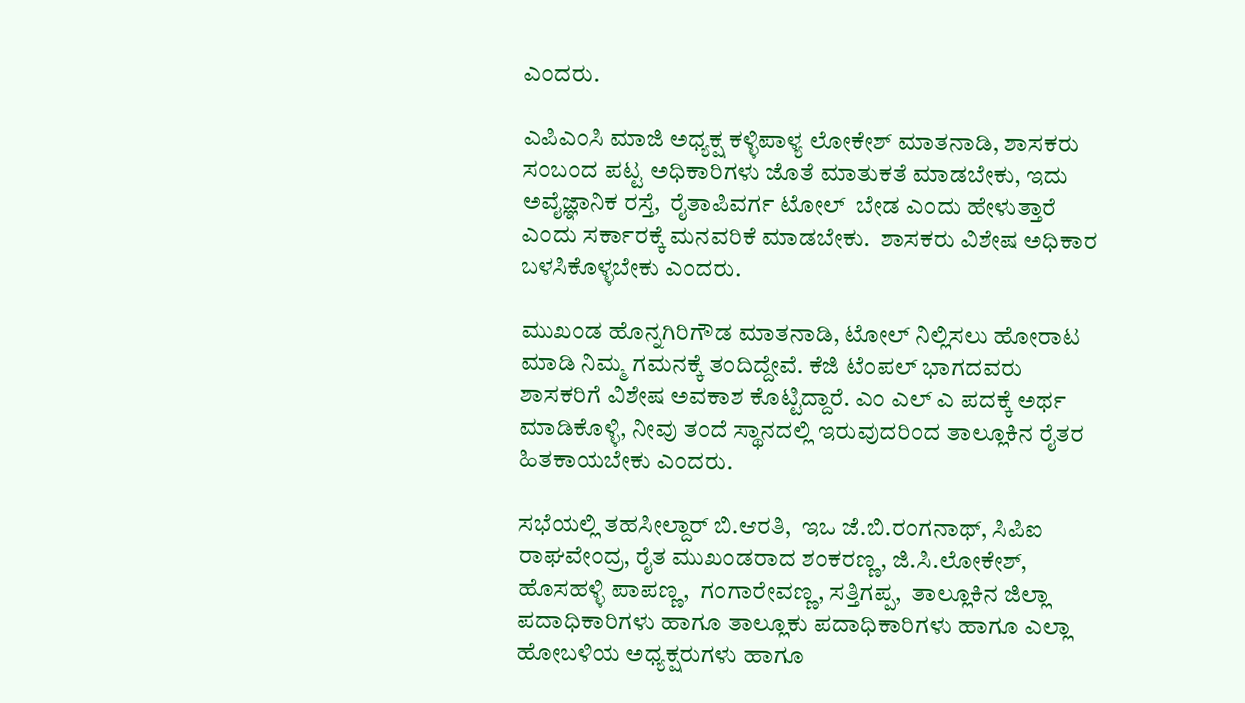ಎಂದರು.

ಎಪಿಎಂಸಿ ಮಾಜಿ ಅಧ್ಯಕ್ಷ ಕಳ್ಳಿಪಾಳ್ಯ ಲೋಕೇಶ್ ಮಾತನಾಡಿ, ಶಾಸಕರು ಸಂಬಂದ ಪಟ್ಟ ಅಧಿಕಾರಿಗಳು ಜೊತೆ ಮಾತುಕತೆ ಮಾಡಬೇಕು, ಇದು ಅವೈಜ್ಞಾನಿಕ ರಸ್ತೆ,  ರೈತಾಪಿವರ್ಗ ಟೋಲ್  ಬೇಡ ಎಂದು ಹೇಳುತ್ತಾರೆ ಎಂದು ಸರ್ಕಾರಕ್ಕೆ ಮನವರಿಕೆ ಮಾಡಬೇಕು.  ಶಾಸಕರು ವಿಶೇಷ ಅಧಿಕಾರ ಬಳಸಿಕೊಳ್ಳಬೇಕು ಎಂದರು.

ಮುಖಂಡ ಹೊನ್ನಗಿರಿಗೌಡ ಮಾತನಾಡಿ, ಟೋಲ್ ನಿಲ್ಲಿಸಲು ಹೋರಾಟ ಮಾಡಿ ನಿಮ್ಮ ಗಮನಕ್ಕೆ ತಂದಿದ್ದೇವೆ. ಕೆಜಿ ಟೆಂಪಲ್ ಭಾಗದವರು  ಶಾಸಕರಿಗೆ ವಿಶೇಷ ಅವಕಾಶ ಕೊಟ್ಟಿದ್ದಾರೆ. ಎಂ ಎಲ್ ಎ ಪದಕ್ಕೆ ಅರ್ಥ ಮಾಡಿಕೊಳ್ಳಿ, ನೀವು ತಂದೆ ಸ್ಥಾನದಲ್ಲಿ ಇರುವುದರಿಂದ ತಾಲ್ಲೂಕಿನ ರೈತರ ಹಿತಕಾಯಬೇಕು ಎಂದರು.

ಸಭೆಯಲ್ಲಿ ತಹಸೀಲ್ದಾರ್ ಬಿ.ಆರತಿ,  ಇಒ ಜೆ.ಬಿ.ರಂಗನಾಥ್, ಸಿಪಿಐ ರಾಘವೇಂದ್ರ, ರೈತ ಮುಖಂಡರಾದ ಶಂಕರಣ್ಣ, ಜಿ.ಸಿ.ಲೋಕೇಶ್, ಹೊಸಹಳ್ಳಿ ಪಾಪಣ್ಣ,  ಗಂಗಾರೇವಣ್ಣ, ಸತ್ತಿಗಪ್ಪ,  ತಾಲ್ಲೂಕಿನ ಜಿಲ್ಲಾ ಪದಾಧಿಕಾರಿಗಳು ಹಾಗೂ ತಾಲ್ಲೂಕು ಪದಾಧಿಕಾರಿಗಳು ಹಾಗೂ ಎಲ್ಲಾ ಹೋಬಳಿಯ ಅಧ್ಯಕ್ಷರುಗಳು ಹಾಗೂ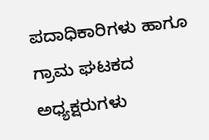ಪದಾಧಿಕಾರಿಗಳು ಹಾಗೂ ಗ್ರಾಮ ಘಟಕದ ಅಧ್ಯಕ್ಷರುಗಳು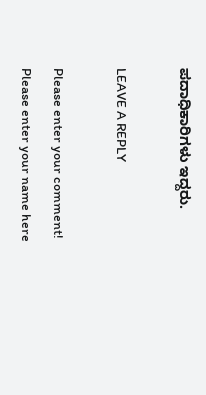ಪದಾಧಿಕಾರಿಗಳು ಇದ್ದರು.

LEAVE A REPLY

Please enter your comment!
Please enter your name here